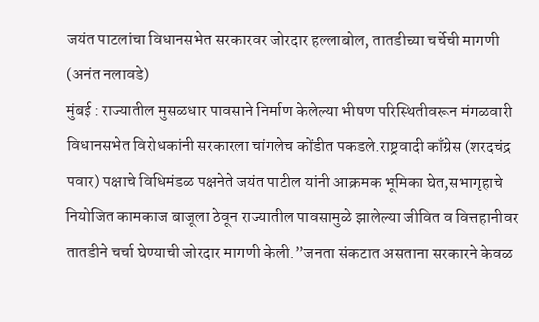जयंत पाटलांचा विधानसभेत सरकारवर जोरदार हल्लाबोल, तातडीच्या चर्चेची मागणी
(अनंत नलावडे)
मुंबई : राज्यातील मुसळधार पावसाने निर्माण केलेल्या भीषण परिस्थितीवरून मंगळवारी विधानसभेत विरोधकांनी सरकारला चांगलेच कोंडीत पकडले.राष्ट्रवादी काँग्रेस (शरदचंद्र पवार) पक्षाचे विधिमंडळ पक्षनेते जयंत पाटील यांनी आक्रमक भूमिका घेत,सभागृहाचे नियोजित कामकाज बाजूला ठेवून राज्यातील पावसामुळे झालेल्या जीवित व वित्तहानीवर तातडीने चर्चा घेण्याची जोरदार मागणी केली.”जनता संकटात असताना सरकारने केवळ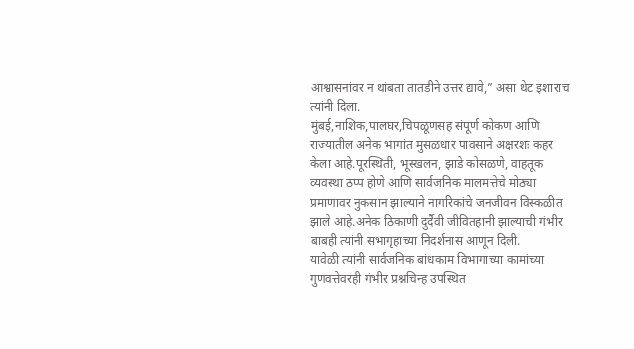आश्वासनांवर न थांबता तातडीने उत्तर द्यावे,” असा थेट इशाराच त्यांनी दिला.
मुंबई,नाशिक,पालघर,चिपळूणसह संपूर्ण कोकण आणि राज्यातील अनेक भागांत मुसळधार पावसाने अक्षरशः कहर केला आहे.पूरस्थिती, भूस्खलन, झाडे कोसळणे, वाहतूक व्यवस्था ठप्प होणे आणि सार्वजनिक मालमत्तेचे मोठ्या प्रमाणावर नुकसान झाल्याने नागरिकांचे जनजीवन विस्कळीत झाले आहे.अनेक ठिकाणी दुर्दैवी जीवितहानी झाल्याची गंभीर बाबही त्यांनी सभागृहाच्या निदर्शनास आणून दिली.
यावेळी त्यांनी सार्वजनिक बांधकाम विभागाच्या कामांच्या गुणवत्तेवरही गंभीर प्रश्नचिन्ह उपस्थित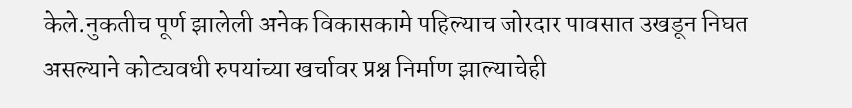केले.नुकतीच पूर्ण झालेली अनेक विकासकामे पहिल्याच जोरदार पावसात उखडून निघत असल्याने कोट्यवधी रुपयांच्या खर्चावर प्रश्न निर्माण झाल्याचेही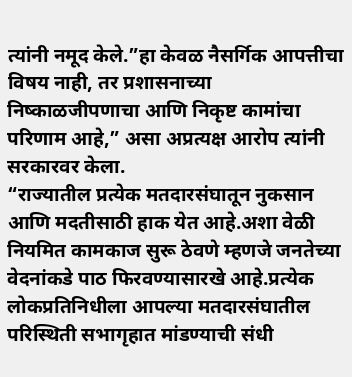त्यांनी नमूद केले.”हा केवळ नैसर्गिक आपत्तीचा विषय नाही, तर प्रशासनाच्या निष्काळजीपणाचा आणि निकृष्ट कामांचा परिणाम आहे,” असा अप्रत्यक्ष आरोप त्यांनी सरकारवर केला.
“राज्यातील प्रत्येक मतदारसंघातून नुकसान आणि मदतीसाठी हाक येत आहे.अशा वेळी नियमित कामकाज सुरू ठेवणे म्हणजे जनतेच्या वेदनांकडे पाठ फिरवण्यासारखे आहे.प्रत्येक लोकप्रतिनिधीला आपल्या मतदारसंघातील परिस्थिती सभागृहात मांडण्याची संधी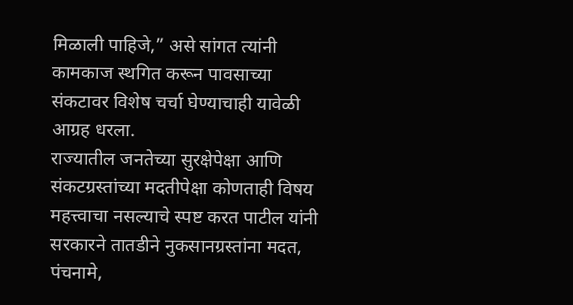मिळाली पाहिजे,” असे सांगत त्यांनी कामकाज स्थगित करून पावसाच्या संकटावर विशेष चर्चा घेण्याचाही यावेळी आग्रह धरला.
राज्यातील जनतेच्या सुरक्षेपेक्षा आणि संकटग्रस्तांच्या मदतीपेक्षा कोणताही विषय महत्त्वाचा नसल्याचे स्पष्ट करत पाटील यांनी सरकारने तातडीने नुकसानग्रस्तांना मदत, पंचनामे,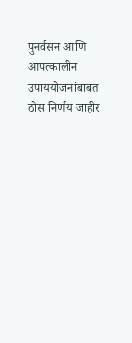पुनर्वसन आणि आपत्कालीन उपाययोजनांबाबत ठोस निर्णय जाहीर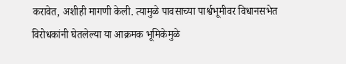करावेत, अशीही मागणी केली. त्यामुळे पावसाच्या पार्श्वभूमीवर विधानसभेत विरोधकांनी घेतलेल्या या आक्रमक भूमिकेमुळे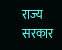राज्य सरकार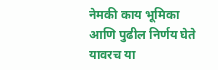नेमकी काय भूमिका आणि पुढील निर्णय घेते यावरच या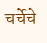चर्चेचे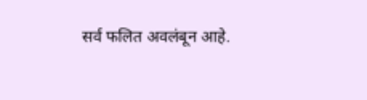सर्व फलित अवलंबून आहे.